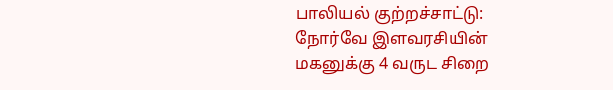பாலியல் குற்றச்சாட்டு: நோர்வே இளவரசியின் மகனுக்கு 4 வருட சிறை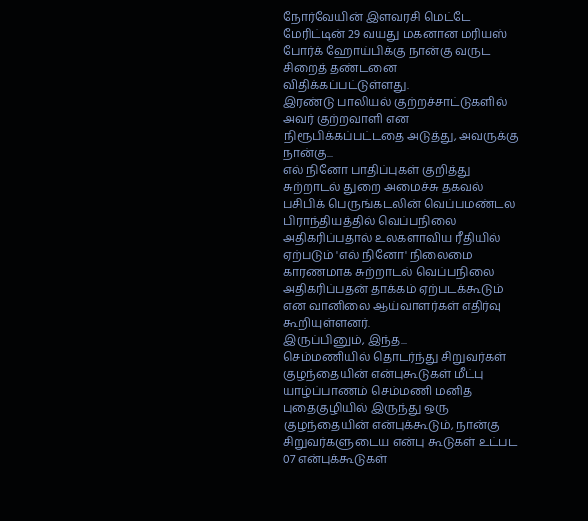நோர்வேயின் இளவரசி மெட்டே மேரிட்டின் 29 வயது மகனான மரியஸ் போர்க் ஹோய்பிக்கு நான்கு வருட சிறைத் தண்டனை விதிக்கப்பட்டுள்ளது.
இரண்டு பாலியல் குற்றச்சாட்டுகளில் அவர் குற்றவாளி என நிரூபிக்கப்பட்டதை அடுத்து, அவருக்கு நான்கு...
எல் நினோ பாதிப்புகள் குறித்து சுற்றாடல் துறை அமைச்சு தகவல்
பசிபிக் பெருங்கடலின் வெப்பமண்டல பிராந்தியத்தில் வெப்பநிலை அதிகரிப்பதால் உலகளாவிய ரீதியில் ஏற்படும் 'எல் நினோ' நிலைமை காரணமாக சுற்றாடல் வெப்பநிலை அதிகரிப்பதன் தாக்கம் ஏற்படக்கூடும் என வானிலை ஆய்வாளர்கள் எதிர்வு கூறியுள்ளனர்.
இருப்பினும், இந்த...
செம்மணியில் தொடர்ந்து சிறுவர்கள் குழந்தையின் என்புகூடுகள் மீட்பு
யாழ்ப்பாணம் செம்மணி மனித புதைகுழியில் இருந்து ஒரு குழந்தையின் என்புக்கூடும், நான்கு சிறுவர்களுடைய என்பு கூடுகள் உட்பட 07 என்புக்கூடுகள்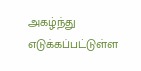அகழ்ந்து எடுக்கப்பட்டுள்ள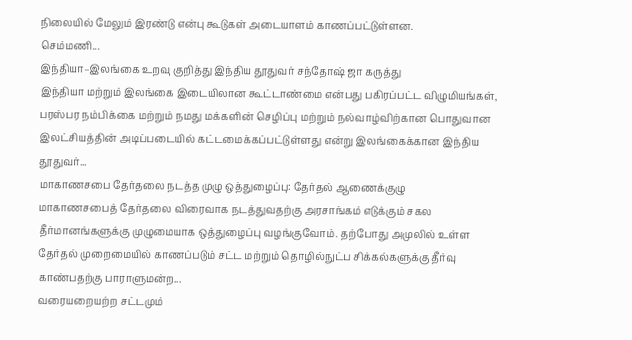நிலையில் மேலும் இரண்டு என்பு கூடுகள் அடையாளம் காணப்பட்டுள்ளன.
செம்மணி...
இந்தியா–இலங்கை உறவு குறித்து இந்திய தூதுவர் சந்தோஷ் ஜா கருத்து
இந்தியா மற்றும் இலங்கை இடையிலான கூட்டாண்மை என்பது பகிரப்பட்ட விழுமியங்கள், பரஸ்பர நம்பிக்கை மற்றும் நமது மக்களின் செழிப்பு மற்றும் நல்வாழ்விற்கான பொதுவான இலட்சியத்தின் அடிப்படையில் கட்டமைக்கப்பட்டுள்ளது என்று இலங்கைக்கான இந்திய தூதுவர்...
மாகாணசபை தேர்தலை நடத்த முழு ஒத்துழைப்பு: தேர்தல் ஆணைக்குழு
மாகாணசபைத் தேர்தலை விரைவாக நடத்துவதற்கு அரசாங்கம் எடுக்கும் சகல தீர்மானங்களுக்கு முழுமையாக ஒத்துழைப்பு வழங்குவோம். தற்போது அமுலில் உள்ள தேர்தல் முறைமையில் காணப்படும் சட்ட மற்றும் தொழில்நுட்ப சிக்கல்களுக்கு தீர்வு காண்பதற்கு பாராளுமன்ற...
வரையறையற்ற சட்டமும்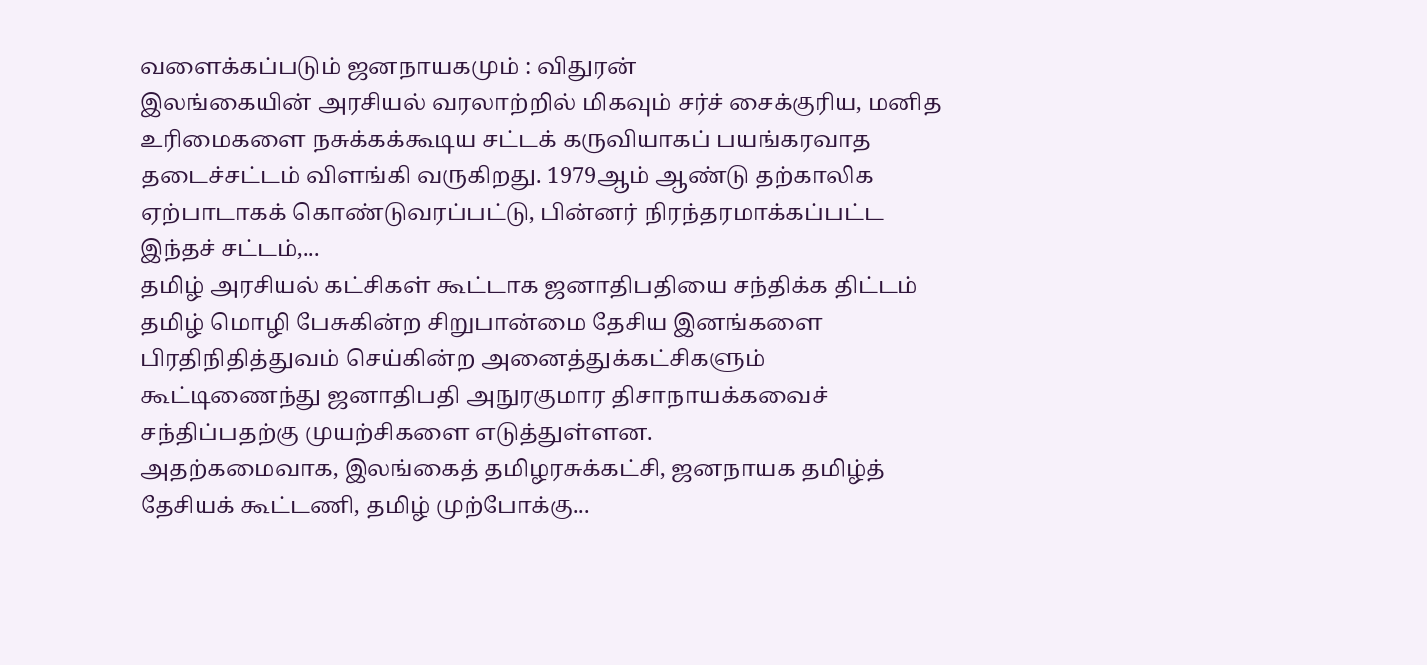வளைக்கப்படும் ஜனநாயகமும் : விதுரன்
இலங்கையின் அரசியல் வரலாற்றில் மிகவும் சர்ச் சைக்குரிய, மனித உரிமைகளை நசுக்கக்கூடிய சட்டக் கருவியாகப் பயங்கரவாத தடைச்சட்டம் விளங்கி வருகிறது. 1979ஆம் ஆண்டு தற்காலிக ஏற்பாடாகக் கொண்டுவரப்பட்டு, பின்னர் நிரந்தரமாக்கப்பட்ட இந்தச் சட்டம்,...
தமிழ் அரசியல் கட்சிகள் கூட்டாக ஜனாதிபதியை சந்திக்க திட்டம்
தமிழ் மொழி பேசுகின்ற சிறுபான்மை தேசிய இனங்களை பிரதிநிதித்துவம் செய்கின்ற அனைத்துக்கட்சிகளும் கூட்டிணைந்து ஜனாதிபதி அநுரகுமார திசாநாயக்கவைச் சந்திப்பதற்கு முயற்சிகளை எடுத்துள்ளன.
அதற்கமைவாக, இலங்கைத் தமிழரசுக்கட்சி, ஜனநாயக தமிழ்த் தேசியக் கூட்டணி, தமிழ் முற்போக்கு...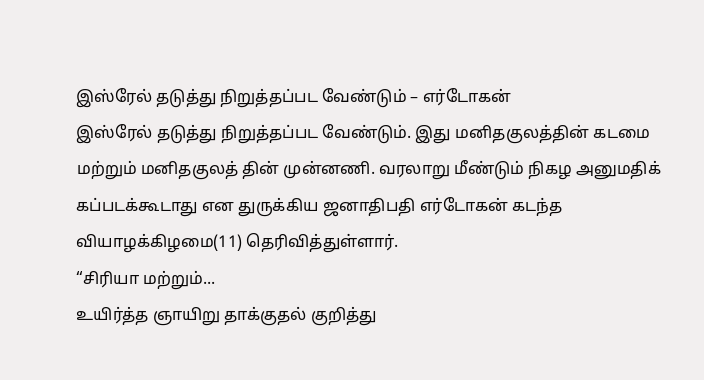இஸ்ரேல் தடுத்து நிறுத்தப்பட வேண்டும் – எர்டோகன்
இஸ்ரேல் தடுத்து நிறுத்தப்பட வேண்டும். இது மனிதகுலத்தின் கடமை மற்றும் மனிதகுலத் தின் முன்னணி. வரலாறு மீண்டும் நிகழ அனுமதிக் கப்படக்கூடாது என துருக்கிய ஜனாதிபதி எர்டோகன் கடந்த வியாழக்கிழமை(11) தெரிவித்துள்ளார்.
“சிரியா மற்றும்...
உயிர்த்த ஞாயிறு தாக்குதல் குறித்து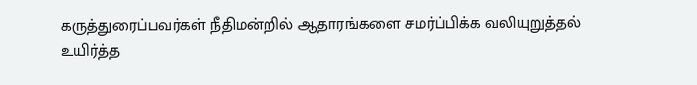கருத்துரைப்பவர்கள் நீதிமன்றில் ஆதாரங்களை சமர்ப்பிக்க வலியுறுத்தல்
உயிர்த்த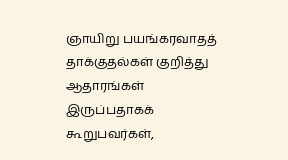ஞாயிறு பயங்கரவாதத் தாக்குதல்கள் குறித்து ஆதாரங்கள் இருப்பதாகக் கூறுபவர்கள்,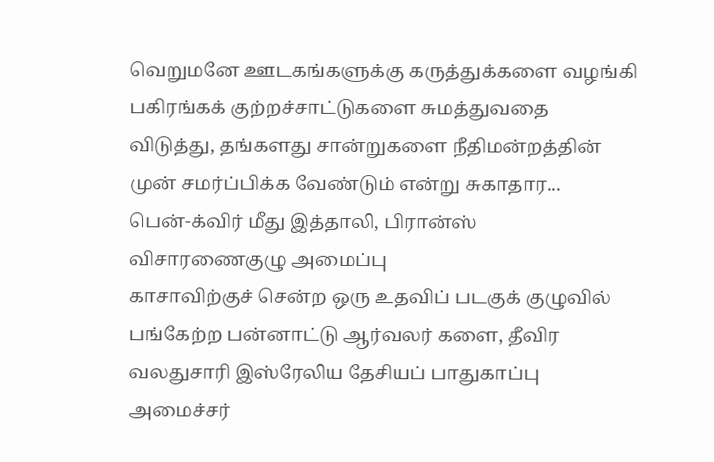வெறுமனே ஊடகங்களுக்கு கருத்துக்களை வழங்கி பகிரங்கக் குற்றச்சாட்டுகளை சுமத்துவதை விடுத்து, தங்களது சான்றுகளை நீதிமன்றத்தின் முன் சமர்ப்பிக்க வேண்டும் என்று சுகாதார...
பென்-க்விர் மீது இத்தாலி, பிரான்ஸ் விசாரணைகுழு அமைப்பு
காசாவிற்குச் சென்ற ஒரு உதவிப் படகுக் குழுவில் பங்கேற்ற பன்னாட்டு ஆர்வலர் களை, தீவிர வலதுசாரி இஸ்ரேலிய தேசியப் பாதுகாப்பு அமைச்சர்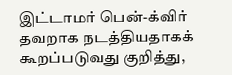இட்டாமர் பென்-க்விர் தவறாக நடத்தியதாகக் கூறப்படுவது குறித்து,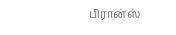பிரான்ஸ்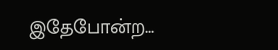இதேபோன்ற...